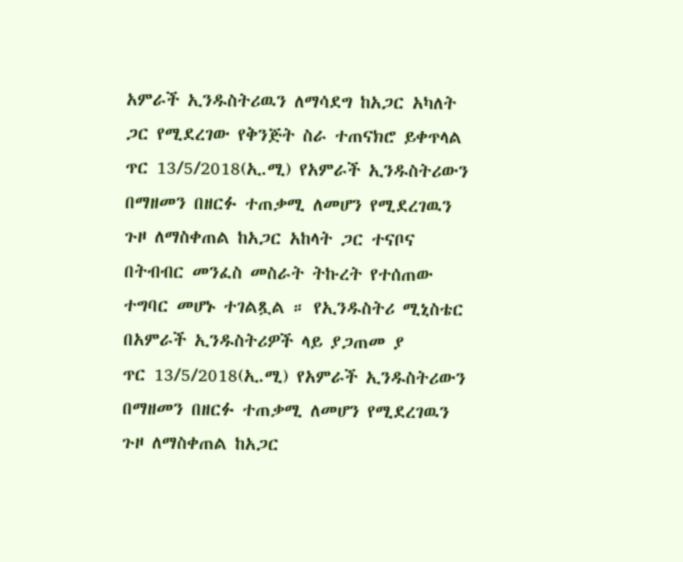አምራች ኢንዱስትሪዉን ለማሳደግ ከአጋር አካለት ጋር የሚደረገው የቅንጅት ስራ ተጠናክሮ ይቀጥላል
ጥር 13/5/2018(ኢ.ሚ) የአምራች ኢንዱስትሪውን በማዘመን በዘርፉ ተጠቃሚ ለመሆን የሚደረገዉን ጉዞ ለማስቀጠል ከአጋር አከላት ጋር ተናቦና በትብብር መንፈስ መስራት ትኩረት የተሰጠው ተግባር መሆኑ ተገልጿል ። የኢንዱስትሪ ሚኒስቴር በአምራች ኢንዱስትሪዎች ላይ ያጋጠመ ያ
ጥር 13/5/2018(ኢ.ሚ) የአምራች ኢንዱስትሪውን በማዘመን በዘርፉ ተጠቃሚ ለመሆን የሚደረገዉን ጉዞ ለማስቀጠል ከአጋር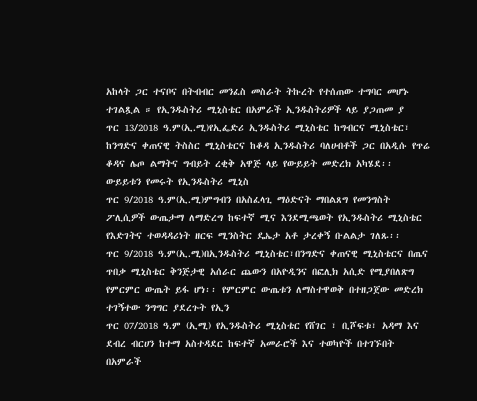አከላት ጋር ተናቦና በትብብር መንፈስ መስራት ትኩረት የተሰጠው ተግባር መሆኑ ተገልጿል ። የኢንዱስትሪ ሚኒስቴር በአምራች ኢንዱስትሪዎች ላይ ያጋጠመ ያ
ጥር 13/2018 ዓ.ም(ኢ.ሚ)የኢፌድሪ ኢንዱስትሪ ሚኒስቴር ከግብርና ሚኒስቴር፣ ከንግድና ቀጠናዊ ትስስር ሚኒስቴርና ከቆዳ ኢንዱስትሪ ባለሀብቶች ጋር በአዲሱ የጥሬ ቆዳና ሌጦ ልማትና ግብይት ረቂቅ አዋጅ ላይ የውይይት መድረክ አካሄደ፡፡ ውይይቱን የመሩት የኢንዱስትሪ ሚኒስ
ጥር 9/2018 ዓ.ም(ኢ.ሚ)ምግብን በአስፈላጊ ማዕድናት ማበልጸግ የመንግስት ፖሊሲዎች ውጤታማ ለማድረግ ከፍተኛ ሚና እንደሚጫወት የኢንዱስትሪ ሚኒስቴር የእድገትና ተወዳዳሪነት ዘርፍ ሚንስትር ዴኤታ አቶ ታረቀኝ ቡልልታ ገለጹ፡፡
ጥር 9/2018 ዓ.ም(ኢ.ሚ)በኢንዱስትሪ ሚኒስቴር፣በንግድና ቀጠናዊ ሚኒስቴርና በጤና ጥበቃ ሚኒስቴር ቅንጅታዊ አሰራር ጨውን በአዮዲንና በፎሊክ አሲድ የሚያበለጽግ የምርምር ውጤት ይፋ ሆነ፡፡ የምርምር ውጤቱን ለማስተዋወቅ በተዘጋጀው መድረክ ተገኝተው ንግግር ያደረጉት የኢን
ጥር 07/2018 ዓ.ም (ኢሚ) የኢንዱስትሪ ሚኒስቴር የሸገር ፣ ቢሾፍቱ፣ አዳማ እና ደብረ ብርሀን ከተማ አስተዳደር ከፍተኛ አመራሮች እና ተወካዮች በተገኙበት በአምራች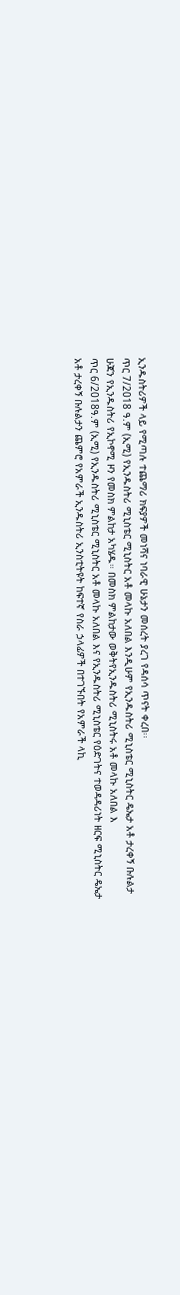ኢንዱስትሪዎች ላይ የሚጣሉ ተጨማሪ ክፍያዎች መነሻና ነባራዊ ሁኔታን መሰረት ያረገ የዳሰሳ ጥናት ቀረበ፡፡
ጥር 7/2018 ዓ.ም (ኢሚ) የኢንዱስትሪ ሚኒስቴር ሚኒስትር አቶ መላኩ አለበል እንዲሁም የኢንዱስትሪ ሚኒስቴር ሚኒስትር ዴኤታ አቶ ታረቀኝ ቡሉልታ ሁጃን የኢንዱስትሪ የኢኮኖሚ ዞን የመስክ ምልከታ አካሄዱ። በመስክ ምልከታው ወቅትየኢንዱስትሪ ሚኒስትሩ አቶ መላኩ አለበል እ
ጥር 6/2018ዓ.ም (ኢሚ) የኢንዱስትሪ ሚኒስቴር ሚኒስትር አቶ መላኩ አለበል እና የኢንዱስትሪ ሚኒስቴር የዕድገትና ተወዳዳሪነት ዘርፍ ሚኒስትር ዴኤታ አቶ ታረቀኝ ቡሉልታን ጨምሮ የአምራች ኢንዱስትሪ ኢንስቲትዩት ከፍተኛ የስራ ኃላፊዎች በተገኙበት የአምራች ላኪ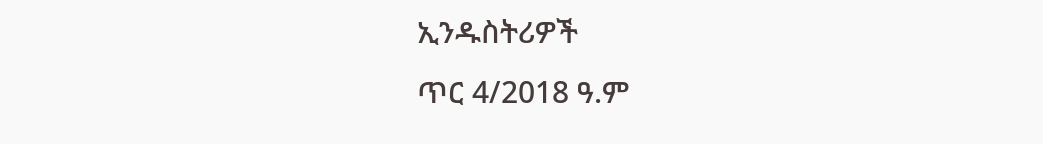ኢንዱስትሪዎች
ጥር 4/2018 ዓ.ም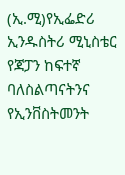(ኢ.ሚ)የኢፌድሪ ኢንዱስትሪ ሚኒስቴር የጃፓን ከፍተኛ ባለስልጣናትንና የኢንቨስትመንት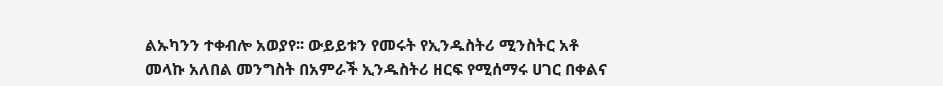ልኡካንን ተቀብሎ አወያየ፡፡ ውይይቱን የመሩት የኢንዱስትሪ ሚንስትር አቶ መላኩ አለበል መንግስት በአምራች ኢንዱስትሪ ዘርፍ የሚሰማሩ ሀገር በቀልና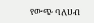የውጭ ባለሀብ